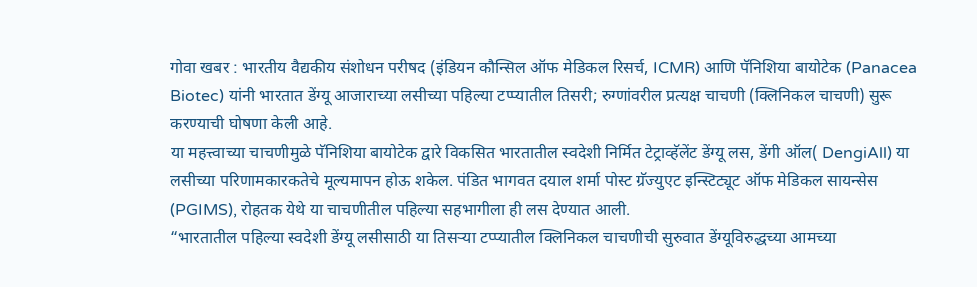गोवा खबर : भारतीय वैद्यकीय संशोधन परीषद (इंडियन कौन्सिल ऑफ मेडिकल रिसर्च, ICMR) आणि पॅनिशिया बायोटेक (Panacea Biotec) यांनी भारतात डेंग्यू आजाराच्या लसीच्या पहिल्या टप्प्यातील तिसरी; रुग्णांवरील प्रत्यक्ष चाचणी (क्लिनिकल चाचणी) सुरू करण्याची घोषणा केली आहे.
या महत्त्वाच्या चाचणीमुळे पॅनिशिया बायोटेक द्वारे विकसित भारतातील स्वदेशी निर्मित टेट्राव्हॅलेंट डेंग्यू लस, डेंगी ऑल( DengiAll) या लसीच्या परिणामकारकतेचे मूल्यमापन होऊ शकेल. पंडित भागवत दयाल शर्मा पोस्ट ग्रॅज्युएट इन्स्टिट्यूट ऑफ मेडिकल सायन्सेस (PGIMS), रोहतक येथे या चाचणीतील पहिल्या सहभागीला ही लस देण्यात आली.
“भारतातील पहिल्या स्वदेशी डेंग्यू लसीसाठी या तिसऱ्या टप्प्यातील क्लिनिकल चाचणीची सुरुवात डेंग्यूविरुद्धच्या आमच्या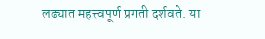लढ्यात महत्त्वपूर्ण प्रगती दर्शवते. या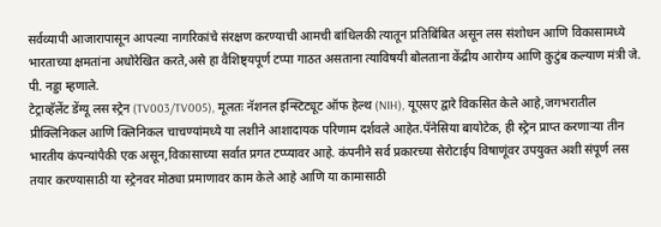सर्वव्यापी आजारापासून आपल्या नागरिकांचे संरक्षण करण्याची आमची बांधिलकी त्यातून प्रतिबिंबित असून लस संशोधन आणि विकासामध्ये भारताच्या क्षमतांना अधोरेखित करते,असे हा वैशिष्ट्यपूर्ण टप्पा गाठत असताना त्याविषयी बोलताना केंद्रीय आरोग्य आणि कुटुंब कल्याण मंत्री जे. पी. नड्डा म्हणाले.
टेट्राव्हॅलेंट डेंग्यू लस स्ट्रेन (TV003/TV005), मूलतः नॅशनल इन्स्टिट्यूट ऑफ हेल्थ (NIH), यूएसए द्वारे विकसित केले आहे,जगभरातील प्रीक्लिनिकल आणि क्लिनिकल चाचण्यांमध्ये या लशीने आशादायक परिणाम दर्शवले आहेत.पॅनेसिया बायोटेक, ही स्ट्रेन प्राप्त करणाऱ्या तीन भारतीय कंपन्यांपैकी एक असून,विकासाच्या सर्वात प्रगत टप्प्यावर आहे. कंपनीने सर्व प्रकारच्या सेरोटाईप विषाणूंवर उपयुक्त अशी संपूर्ण लस तयार करण्यासाठी या स्ट्रेनवर मोठ्या प्रमाणावर काम केले आहे आणि या कामासाठी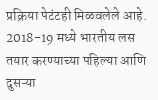प्रक्रिया पेटंटही मिळवलेले आहे. 2018-19 मध्ये भारतीय लस तयार करण्याच्या पहिल्या आणि दुसऱ्या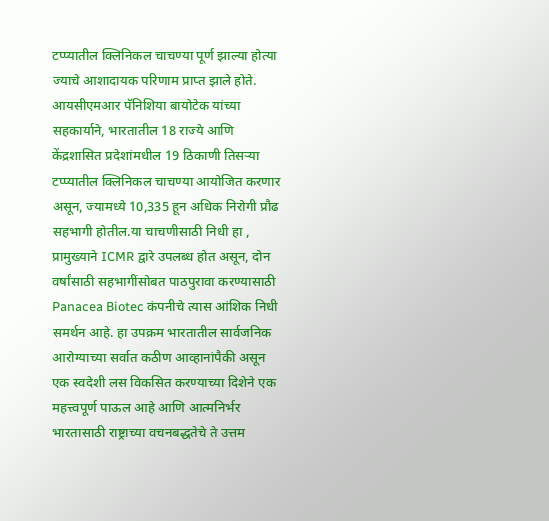टप्प्यातील क्लिनिकल चाचण्या पूर्ण झाल्या होत्या ज्याचे आशादायक परिणाम प्राप्त झाले होते.
आयसीएमआर पॅनिशिया बायोटेक यांच्या सहकार्याने, भारतातील 18 राज्ये आणि केंद्रशासित प्रदेशांमधील 19 ठिकाणी तिसऱ्या टप्प्यातील क्लिनिकल चाचण्या आयोजित करणार असून, ज्यामध्ये 10,335 हून अधिक निरोगी प्रौढ सहभागी होतील.या चाचणीसाठी निधी हा , प्रामुख्याने ICMR द्वारे उपलब्ध होत असून, दोन वर्षांसाठी सहभागींसोबत पाठपुरावा करण्यासाठी Panacea Biotec कंपनीचे त्यास आंशिक निधी समर्थन आहे. हा उपक्रम भारतातील सार्वजनिक आरोग्याच्या सर्वात कठीण आव्हानांपैकी असून एक स्वदेशी लस विकसित करण्याच्या दिशेने एक महत्त्वपूर्ण पाऊल आहे आणि आत्मनिर्भर भारतासाठी राष्ट्राच्या वचनबद्धतेचे ते उत्तम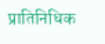प्रातिनिधिक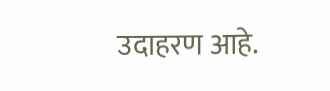उदाहरण आहे.